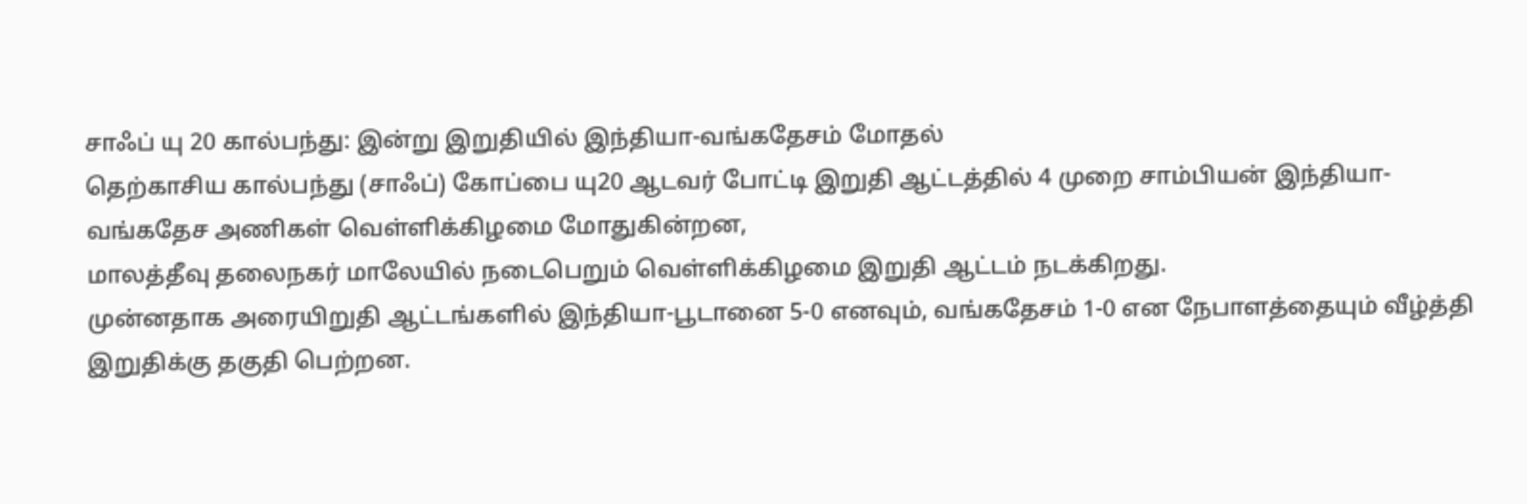சாஃப் யு 20 கால்பந்து: இன்று இறுதியில் இந்தியா-வங்கதேசம் மோதல்
தெற்காசிய கால்பந்து (சாஃப்) கோப்பை யு20 ஆடவர் போட்டி இறுதி ஆட்டத்தில் 4 முறை சாம்பியன் இந்தியா-வங்கதேச அணிகள் வெள்ளிக்கிழமை மோதுகின்றன,
மாலத்தீவு தலைநகர் மாலேயில் நடைபெறும் வெள்ளிக்கிழமை இறுதி ஆட்டம் நடக்கிறது.
முன்னதாக அரையிறுதி ஆட்டங்களில் இந்தியா-பூடானை 5-0 எனவும், வங்கதேசம் 1-0 என நேபாளத்தையும் வீழ்த்தி இறுதிக்கு தகுதி பெற்றன.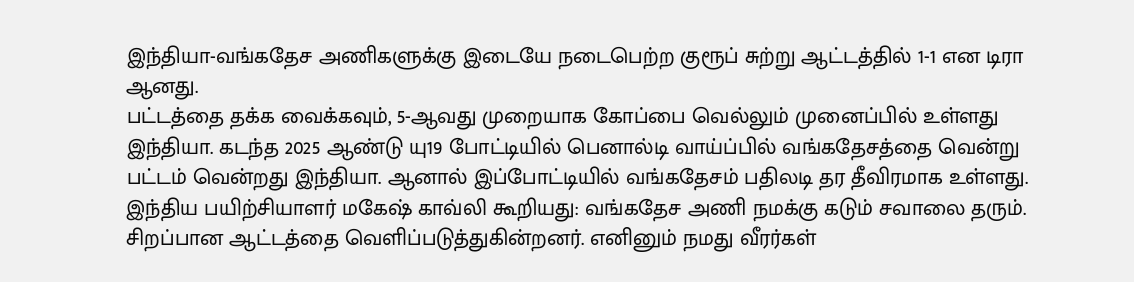இந்தியா-வங்கதேச அணிகளுக்கு இடையே நடைபெற்ற குரூப் சுற்று ஆட்டத்தில் 1-1 என டிரா ஆனது.
பட்டத்தை தக்க வைக்கவும், 5-ஆவது முறையாக கோப்பை வெல்லும் முனைப்பில் உள்ளது இந்தியா. கடந்த 2025 ஆண்டு யு19 போட்டியில் பெனால்டி வாய்ப்பில் வங்கதேசத்தை வென்று பட்டம் வென்றது இந்தியா. ஆனால் இப்போட்டியில் வங்கதேசம் பதிலடி தர தீவிரமாக உள்ளது.
இந்திய பயிற்சியாளர் மகேஷ் காவ்லி கூறியது: வங்கதேச அணி நமக்கு கடும் சவாலை தரும். சிறப்பான ஆட்டத்தை வெளிப்படுத்துகின்றனர். எனினும் நமது வீரர்கள்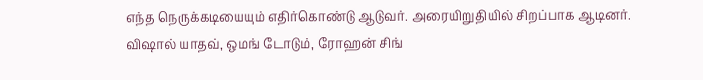எந்த நெருக்கடியையும் எதிர்கொண்டு ஆடுவர். அரையிறுதியில் சிறப்பாக ஆடினர்.
விஷால் யாதவ், ஒமங் டோடும், ரோஹன் சிங்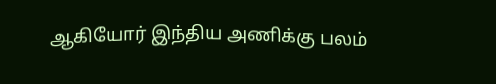ஆகியோர் இந்திய அணிக்கு பலம்